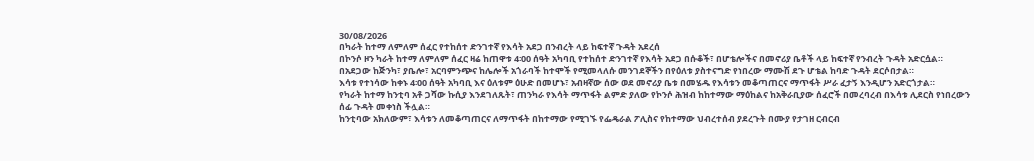30/08/2026
በካራት ከተማ ለምለም ሰፈር የተከሰተ ድንገተኛ የእሳት አደጋ በንብረት ላይ ከፍተኛ ጉዳት አደረሰ
በኮንሶ ዞን ካራት ከተማ ለምለም ሰፈር ዛሬ ከጠዋቱ 4፡00 ሰዓት አካባቢ የተከሰተ ድንገተኛ የእሳት አደጋ በሱቆች፣ በሆቴሎችና በመኖሪያ ቤቶች ላይ ከፍተኛ የንብረት ጉዳት አድርሷል።
በአደጋው ከጅንካ፣ ያቤሎ፣ አርባምንጭና ከሌሎች አጎራባች ከተሞች የሚመላለሱ መንገደኞችን በየዕለቱ ያስተናግድ የነበረው ማሙሽ ደጉ ሆቴል ከባድ ጉዳት ደርሶበታል።
እሳቱ የተነሳው ከቀኑ 4፡00 ሰዓት አካባቢ እና ዕለቱም ዕሁድ በመሆኑ፣ አብዛኛው ሰው ወደ መኖሪያ ቤቱ በመሄዱ የእሳቱን መቆጣጠርና ማጥፋት ሥራ ፈታኝ እንዲሆን አድርጎታል።
የካራት ከተማ ከንቲባ አቶ ጋሻው ኩሲያ እንደገለጹት፣ ጠንካራ የእሳት ማጥፋት ልምድ ያለው የኮንሶ ሕዝብ ከከተማው ማዕከልና ከአቅራቢያው ሰፈሮች በመረባረብ በእሳቱ ሊደርስ የነበረውን ሰፊ ጉዳት መቀነስ ችሏል።
ከንቲባው አክለውም፣ እሳቱን ለመቆጣጠርና ለማጥፋት በከተማው የሚገኙ የፌዴራል ፖሊስና የከተማው ህብረተሰብ ያደረጉት በሙያ የታገዘ ርብርብ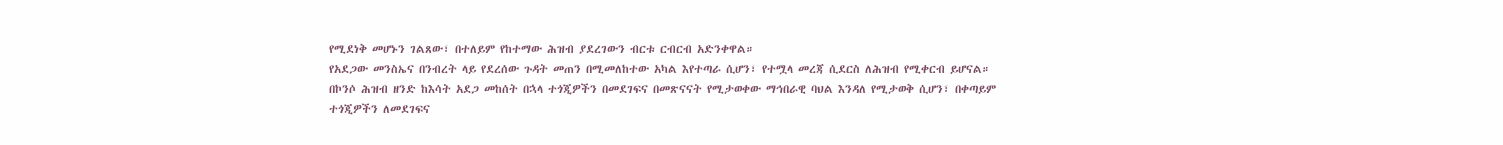የሚደነቅ መሆኑን ገልጸው፣ በተለይም የከተማው ሕዝብ ያደረገውን ብርቱ ርብርብ አድንቀዋል።
የአደጋው መንስኤና በንብረት ላይ የደረሰው ጉዳት መጠን በሚመለከተው አካል እየተጣራ ሲሆን፣ የተሟላ መረጃ ሲደርስ ለሕዝብ የሚቀርብ ይሆናል።
በኮንሶ ሕዝብ ዘንድ ከእሳት አደጋ መከሰት በኋላ ተጎጂዎችን በመደገፍና በመጽናናት የሚታወቀው ማኅበራዊ ባህል እንዳለ የሚታወቅ ሲሆን፣ በቀጣይም ተጎጂዎችን ለመደገፍና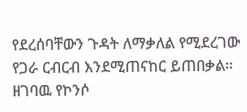የደረሰባቸውን ጉዳት ለማቃለል የሚደረገው የጋራ ርብርብ እንደሚጠናከር ይጠበቃል።
ዘገባዉ የኮንሶ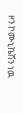ዞን ኮሙኒኬሽን ነዉ